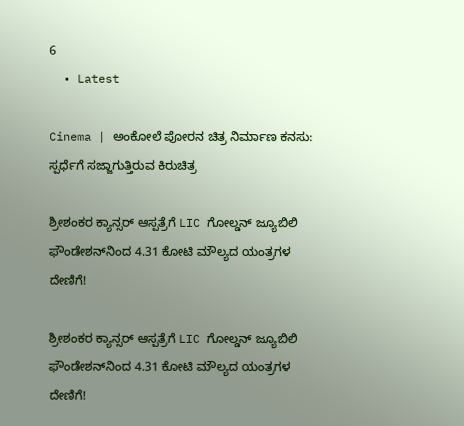6
  • Latest

Cinema | ಅಂಕೋಲೆ ಪೋರನ ಚಿತ್ರ ನಿರ್ಮಾಣ ಕನಸು: ಸ್ಪರ್ಧೆಗೆ ಸಜ್ಜಾಗುತ್ತಿರುವ ಕಿರುಚಿತ್ರ

ಶ್ರೀಶಂಕರ ಕ್ಯಾನ್ಸರ್ ಆಸ್ಪತ್ರೆಗೆ LIC ಗೋಲ್ಡನ್ ಜ್ಯೂಬಿಲಿ ಫೌಂಡೇಶನ್‌ನಿಂದ 4.31 ಕೋಟಿ ಮೌಲ್ಯದ ಯಂತ್ರಗಳ ದೇಣಿಗೆ!

ಶ್ರೀಶಂಕರ ಕ್ಯಾನ್ಸರ್ ಆಸ್ಪತ್ರೆಗೆ LIC ಗೋಲ್ಡನ್ ಜ್ಯೂಬಿಲಿ ಫೌಂಡೇಶನ್‌ನಿಂದ 4.31 ಕೋಟಿ ಮೌಲ್ಯದ ಯಂತ್ರಗಳ ದೇಣಿಗೆ!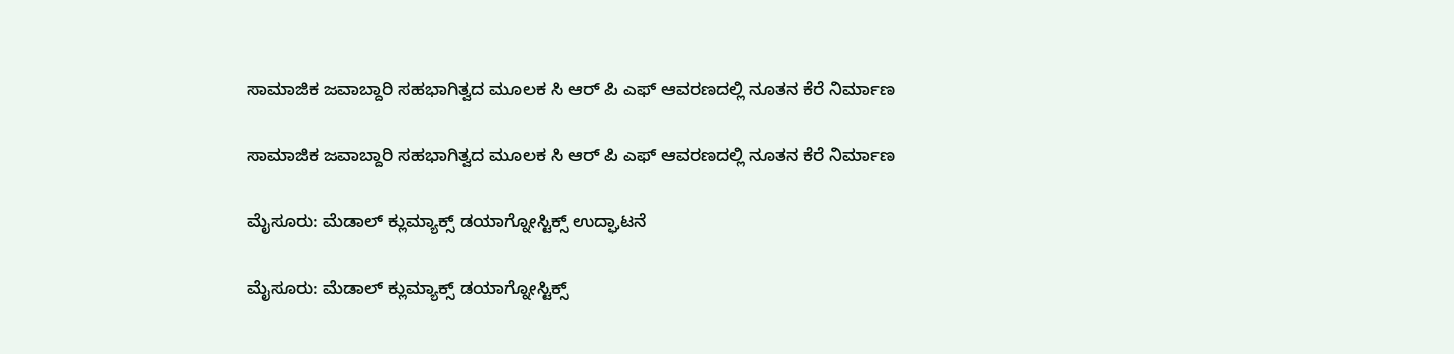ಸಾಮಾಜಿಕ ಜವಾಬ್ದಾರಿ ಸಹಭಾಗಿತ್ವದ ಮೂಲಕ ಸಿ ಆರ್‌ ಪಿ ಎಫ್ ಆವರಣದಲ್ಲಿ ನೂತನ ಕೆರೆ ನಿರ್ಮಾಣ

ಸಾಮಾಜಿಕ ಜವಾಬ್ದಾರಿ ಸಹಭಾಗಿತ್ವದ ಮೂಲಕ ಸಿ ಆರ್‌ ಪಿ ಎಫ್ ಆವರಣದಲ್ಲಿ ನೂತನ ಕೆರೆ ನಿರ್ಮಾಣ

ಮೈಸೂರು: ಮೆಡಾಲ್ ಕ್ಲುಮ್ಯಾಕ್ಸ್ ಡಯಾಗ್ನೋಸ್ಟಿಕ್ಸ್‌ ಉದ್ಘಾಟನೆ

ಮೈಸೂರು: ಮೆಡಾಲ್ ಕ್ಲುಮ್ಯಾಕ್ಸ್ ಡಯಾಗ್ನೋಸ್ಟಿಕ್ಸ್‌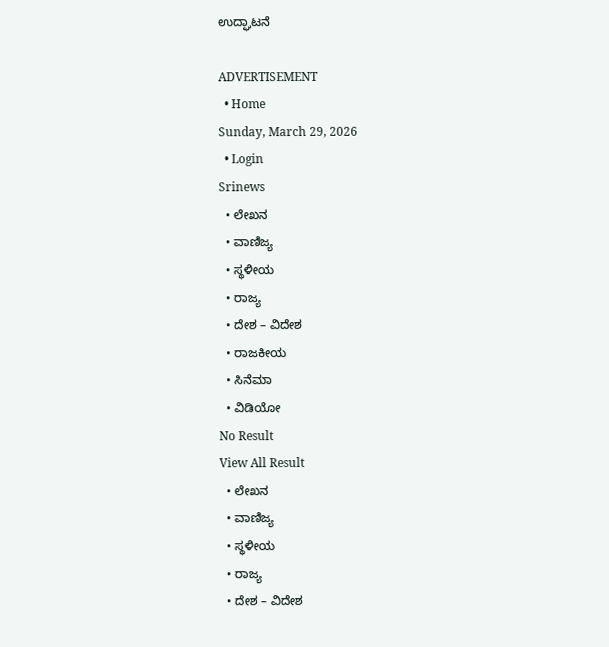ಉದ್ಘಾಟನೆ

ADVERTISEMENT
  • Home
Sunday, March 29, 2026
  • Login
Srinews
  • ಲೇಖನ
  • ವಾಣಿಜ್ಯ
  • ಸ್ಥಳೀಯ
  • ರಾಜ್ಯ
  • ದೇಶ – ವಿದೇಶ
  • ರಾಜಕೀಯ
  • ಸಿನೆಮಾ
  • ವಿಡಿಯೋ
No Result
View All Result
  • ಲೇಖನ
  • ವಾಣಿಜ್ಯ
  • ಸ್ಥಳೀಯ
  • ರಾಜ್ಯ
  • ದೇಶ – ವಿದೇಶ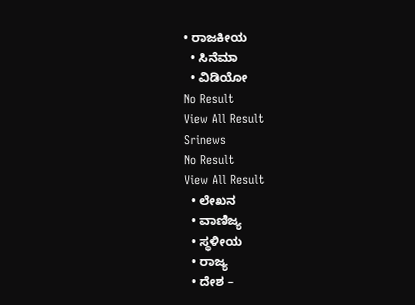• ರಾಜಕೀಯ
  • ಸಿನೆಮಾ
  • ವಿಡಿಯೋ
No Result
View All Result
Srinews
No Result
View All Result
  • ಲೇಖನ
  • ವಾಣಿಜ್ಯ
  • ಸ್ಥಳೀಯ
  • ರಾಜ್ಯ
  • ದೇಶ –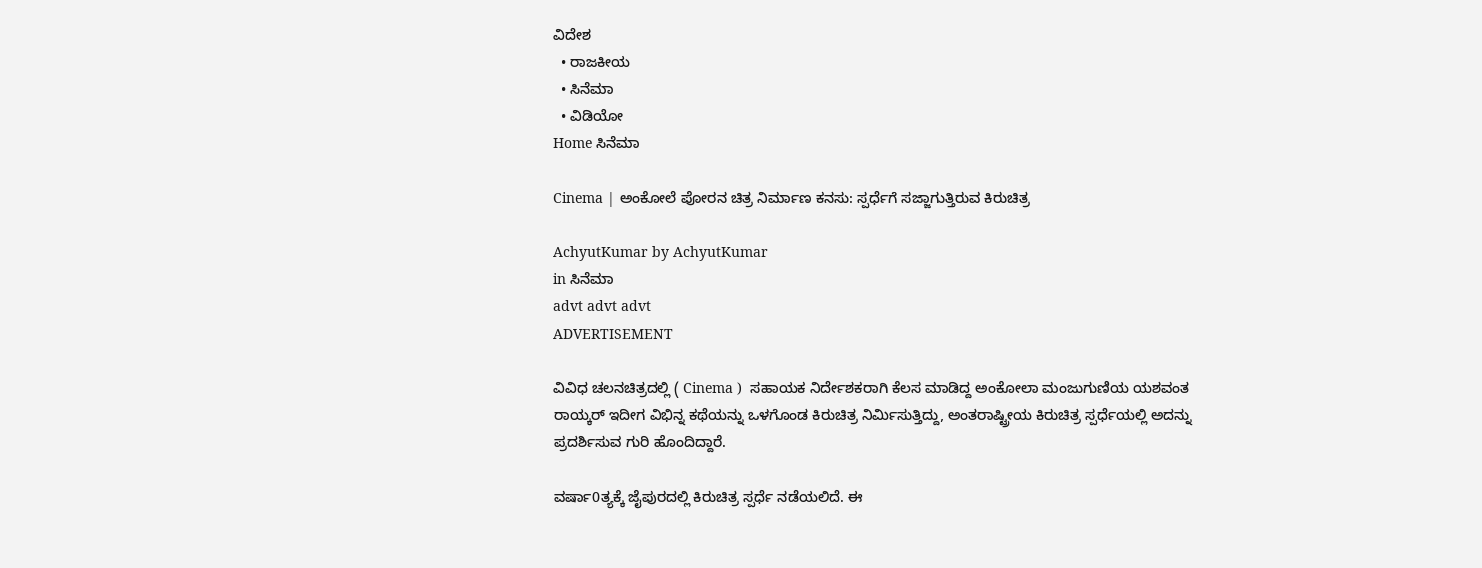ವಿದೇಶ
  • ರಾಜಕೀಯ
  • ಸಿನೆಮಾ
  • ವಿಡಿಯೋ
Home ಸಿನೆಮಾ

Cinema | ಅಂಕೋಲೆ ಪೋರನ ಚಿತ್ರ ನಿರ್ಮಾಣ ಕನಸು: ಸ್ಪರ್ಧೆಗೆ ಸಜ್ಜಾಗುತ್ತಿರುವ ಕಿರುಚಿತ್ರ

AchyutKumar by AchyutKumar
in ಸಿನೆಮಾ
advt advt advt
ADVERTISEMENT

ವಿವಿಧ ಚಲನಚಿತ್ರದಲ್ಲಿ ( Cinema )  ಸಹಾಯಕ ನಿರ್ದೇಶಕರಾಗಿ ಕೆಲಸ ಮಾಡಿದ್ದ ಅಂಕೋಲಾ ಮಂಜುಗುಣಿಯ ಯಶವಂತ ರಾಯ್ಕರ್ ಇದೀಗ ವಿಭಿನ್ನ ಕಥೆಯನ್ನು ಒಳಗೊಂಡ ಕಿರುಚಿತ್ರ ನಿರ್ಮಿಸುತ್ತಿದ್ದು, ಅಂತರಾಷ್ಟ್ರೀಯ ಕಿರುಚಿತ್ರ ಸ್ಪರ್ಧೆಯಲ್ಲಿ ಅದನ್ನು ಪ್ರದರ್ಶಿಸುವ ಗುರಿ ಹೊಂದಿದ್ದಾರೆ.

ವರ್ಷಾ0ತ್ಯಕ್ಕೆ ಜೈಪುರದಲ್ಲಿ ಕಿರುಚಿತ್ರ ಸ್ಪರ್ಧೆ ನಡೆಯಲಿದೆ. ಈ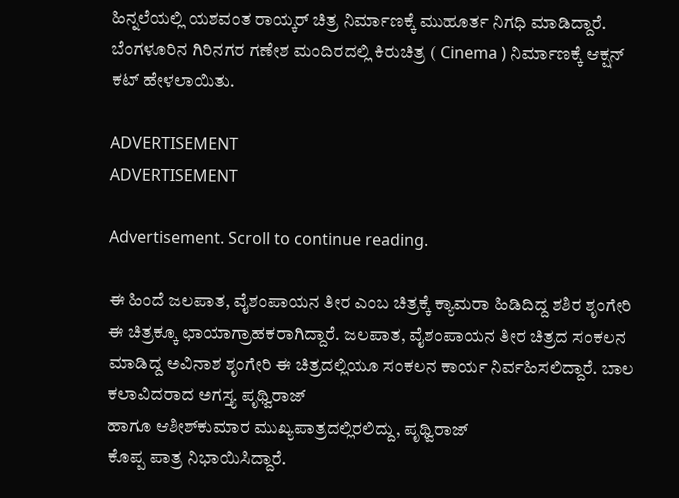ಹಿನ್ನಲೆಯಲ್ಲಿ ಯಶವಂತ ರಾಯ್ಕರ್ ಚಿತ್ರ ನಿರ್ಮಾಣಕ್ಕೆ ಮುಹೂರ್ತ ನಿಗಧಿ ಮಾಡಿದ್ದಾರೆ. ಬೆಂಗಳೂರಿನ ಗಿರಿನಗರ ಗಣೇಶ ಮಂದಿರದಲ್ಲಿ ಕಿರುಚಿತ್ರ ( Cinema ) ನಿರ್ಮಾಣಕ್ಕೆ ಆಕ್ಷನ್ ಕಟ್ ಹೇಳಲಾಯಿತು.

ADVERTISEMENT
ADVERTISEMENT

Advertisement. Scroll to continue reading.

ಈ ಹಿಂದೆ ಜಲಪಾತ, ವೈಶಂಪಾಯನ ತೀರ ಎಂಬ ಚಿತ್ರಕ್ಕೆ ಕ್ಯಾಮರಾ ಹಿಡಿದಿದ್ದ ಶಶಿರ ಶೃಂಗೇರಿ ಈ ಚಿತ್ರಕ್ಕೂ ಛಾಯಾಗ್ರಾಹಕರಾಗಿದ್ದಾರೆ. ಜಲಪಾತ, ವೈಶಂಪಾಯನ ತೀರ ಚಿತ್ರದ ಸಂಕಲನ ಮಾಡಿದ್ದ ಅವಿನಾಶ ಶೃಂಗೇರಿ ಈ ಚಿತ್ರದಲ್ಲಿಯೂ ಸಂಕಲನ ಕಾರ್ಯ ನಿರ್ವಹಿಸಲಿದ್ದಾರೆ. ಬಾಲ ಕಲಾವಿದರಾದ ಅಗಸ್ತ್ಯ ಪೃಥ್ವಿರಾಜ್
ಹಾಗೂ ಆಶೀಶ್‌ಕುಮಾರ ಮುಖ್ಯಪಾತ್ರದಲ್ಲಿರಲಿದ್ದು, ಪೃಥ್ವಿರಾಜ್
ಕೊಪ್ಪ ಪಾತ್ರ ನಿಭಾಯಿಸಿದ್ದಾರೆ.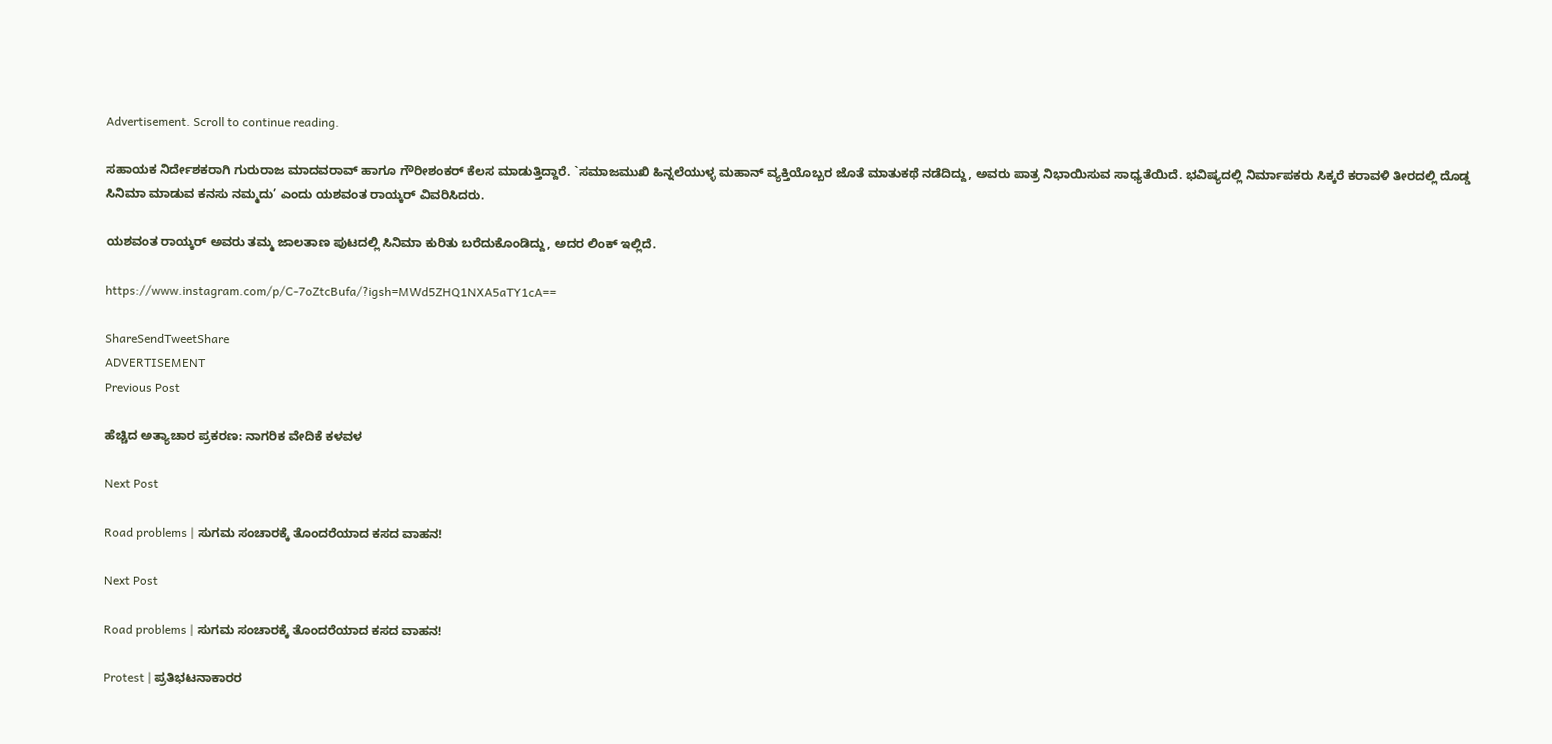Advertisement. Scroll to continue reading.

ಸಹಾಯಕ ನಿರ್ದೇಶಕರಾಗಿ ಗುರುರಾಜ ಮಾದವರಾವ್ ಹಾಗೂ ಗೌರೀಶಂಕರ್ ಕೆಲಸ ಮಾಡುತ್ತಿದ್ದಾರೆ. `ಸಮಾಜಮುಖಿ ಹಿನ್ನಲೆಯುಳ್ಳ ಮಹಾನ್ ವ್ಯಕ್ತಿಯೊಬ್ಬರ ಜೊತೆ ಮಾತುಕಥೆ ನಡೆದಿದ್ದು, ಅವರು ಪಾತ್ರ ನಿಭಾಯಿಸುವ ಸಾಧ್ಯತೆಯಿದೆ. ಭವಿಷ್ಯದಲ್ಲಿ ನಿರ್ಮಾಪಕರು ಸಿಕ್ಕರೆ ಕರಾವಳಿ ತೀರದಲ್ಲಿ ದೊಡ್ಡ ಸಿನಿಮಾ ಮಾಡುವ ಕನಸು ನಮ್ಮದು’ ಎಂದು ಯಶವಂತ ರಾಯ್ಕರ್ ವಿವರಿಸಿದರು.

ಯಶವಂತ ರಾಯ್ಕರ್ ಅವರು ತಮ್ಮ ಜಾಲತಾಣ ಪುಟದಲ್ಲಿ ಸಿನಿಮಾ ಕುರಿತು ಬರೆದುಕೊಂಡಿದ್ದು, ಅದರ ಲಿಂಕ್ ಇಲ್ಲಿದೆ.

https://www.instagram.com/p/C-7oZtcBufa/?igsh=MWd5ZHQ1NXA5aTY1cA==

ShareSendTweetShare
ADVERTISEMENT
Previous Post

ಹೆಚ್ಚಿದ ಅತ್ಯಾಚಾರ ಪ್ರಕರಣ: ನಾಗರಿಕ ವೇದಿಕೆ ಕಳವಳ

Next Post

Road problems | ಸುಗಮ ಸಂಚಾರಕ್ಕೆ ತೊಂದರೆಯಾದ ಕಸದ ವಾಹನ!

Next Post

Road problems | ಸುಗಮ ಸಂಚಾರಕ್ಕೆ ತೊಂದರೆಯಾದ ಕಸದ ವಾಹನ!

Protest | ಪ್ರತಿಭಟನಾಕಾರರ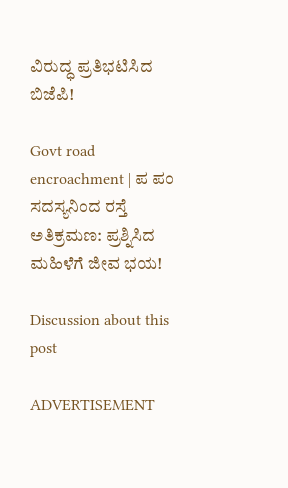ವಿರುದ್ಧ ಪ್ರತಿಭಟಿಸಿದ ಬಿಜೆಪಿ!

Govt road encroachment | ಪ ಪಂ ಸದಸ್ಯನಿಂದ ರಸ್ತೆ ಅತಿಕ್ರಮಣ: ಪ್ರಶ್ನಿಸಿದ ಮಹಿಳೆಗೆ ಜೀವ ಭಯ!

Discussion about this post

ADVERTISEMENT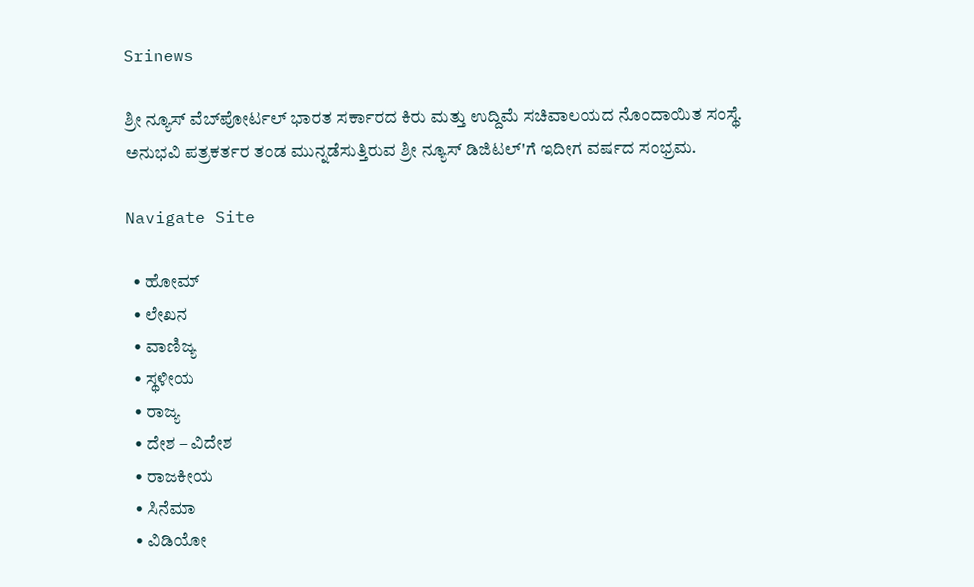Srinews

ಶ್ರೀ ನ್ಯೂಸ್ ವೆಬ್‌ಪೋರ್ಟಲ್ ಭಾರತ ಸರ್ಕಾರದ ಕಿರು ಮತ್ತು ಉದ್ದಿಮೆ ಸಚಿವಾಲಯದ ನೊಂದಾಯಿತ ಸಂಸ್ಥೆ. ಅನುಭವಿ ಪತ್ರಕರ್ತರ ತಂಡ ಮುನ್ನಡೆಸುತ್ತಿರುವ ಶ್ರೀ ನ್ಯೂಸ್ ಡಿಜಿಟಲ್'ಗೆ ಇದೀಗ ವರ್ಷದ ಸಂಭ್ರಮ.

Navigate Site

  • ಹೋಮ್
  • ಲೇಖನ
  • ವಾಣಿಜ್ಯ
  • ಸ್ಥಳೀಯ
  • ರಾಜ್ಯ
  • ದೇಶ – ವಿದೇಶ
  • ರಾಜಕೀಯ
  • ಸಿನೆಮಾ
  • ವಿಡಿಯೋ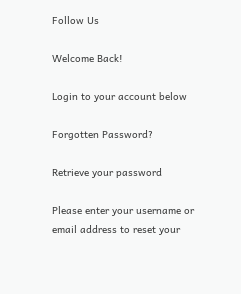Follow Us

Welcome Back!

Login to your account below

Forgotten Password?

Retrieve your password

Please enter your username or email address to reset your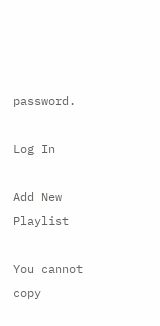password.

Log In

Add New Playlist

You cannot copy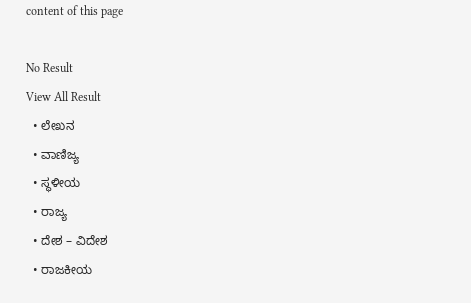content of this page

No Result
View All Result
  • ಲೇಖನ
  • ವಾಣಿಜ್ಯ
  • ಸ್ಥಳೀಯ
  • ರಾಜ್ಯ
  • ದೇಶ – ವಿದೇಶ
  • ರಾಜಕೀಯ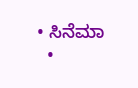• ಸಿನೆಮಾ
  •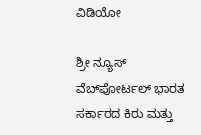ವಿಡಿಯೋ

ಶ್ರೀ ನ್ಯೂಸ್ ವೆಬ್‌ಪೋರ್ಟಲ್ ಭಾರತ ಸರ್ಕಾರದ ಕಿರು ಮತ್ತು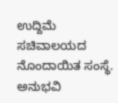ಉದ್ದಿಮೆ ಸಚಿವಾಲಯದ ನೊಂದಾಯಿತ ಸಂಸ್ಥೆ. ಅನುಭವಿ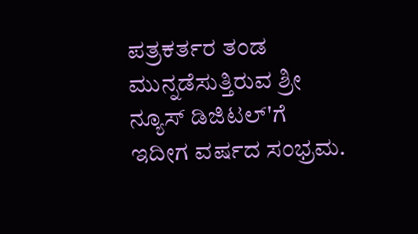ಪತ್ರಕರ್ತರ ತಂಡ ಮುನ್ನಡೆಸುತ್ತಿರುವ ಶ್ರೀ ನ್ಯೂಸ್ ಡಿಜಿಟಲ್'ಗೆ ಇದೀಗ ವರ್ಷದ ಸಂಭ್ರಮ.